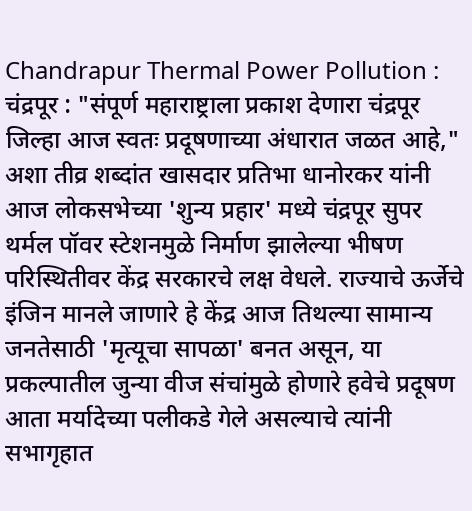Chandrapur Thermal Power Pollution : चंद्रपूर : "संपूर्ण महाराष्ट्राला प्रकाश देणारा चंद्रपूर जिल्हा आज स्वतः प्रदूषणाच्या अंधारात जळत आहे," अशा तीव्र शब्दांत खासदार प्रतिभा धानोरकर यांनी आज लोकसभेच्या 'शुन्य प्रहार' मध्ये चंद्रपूर सुपर थर्मल पॉवर स्टेशनमुळे निर्माण झालेल्या भीषण परिस्थितीवर केंद्र सरकारचे लक्ष वेधले. राज्याचे ऊर्जेचे इंजिन मानले जाणारे हे केंद्र आज तिथल्या सामान्य जनतेसाठी 'मृत्यूचा सापळा' बनत असून, या प्रकल्पातील जुन्या वीज संचांमुळे होणारे हवेचे प्रदूषण आता मर्यादेच्या पलीकडे गेले असल्याचे त्यांनी सभागृहात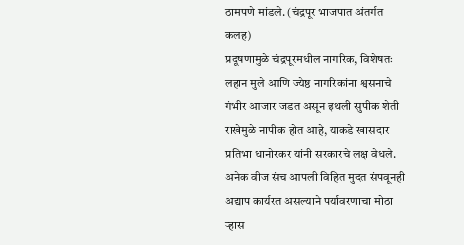ठामपणे मांडले. (चंद्रपूर भाजपात अंतर्गत कलह)
प्रदूषणामुळे चंद्रपूरमधील नागरिक, विशेषतः लहान मुले आणि ज्येष्ठ नागरिकांना श्वसनाचे गंभीर आजार जडत असून इथली सुपीक शेती राखेमुळे नापीक होत आहे, याकडे खासदार प्रतिभा धानोरकर यांनी सरकारचे लक्ष वेधले. अनेक वीज संच आपली विहित मुदत संपवूनही अद्याप कार्यरत असल्याने पर्यावरणाचा मोठा ऱ्हास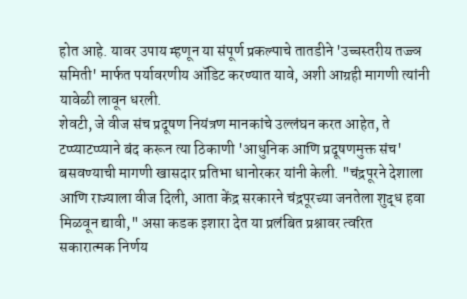होत आहे. यावर उपाय म्हणून या संपूर्ण प्रकल्पाचे तातडीने 'उच्चस्तरीय तज्ज्ञ समिती' मार्फत पर्यावरणीय ऑडिट करण्यात यावे, अशी आग्रही मागणी त्यांनी यावेळी लावून धरली.
शेवटी, जे वीज संच प्रदूषण नियंत्रण मानकांचे उल्लंघन करत आहेत, ते टप्प्याटप्प्याने बंद करून त्या ठिकाणी 'आधुनिक आणि प्रदूषणमुक्त संच' बसवण्याची मागणी खासदार प्रतिभा धानोरकर यांनी केली. "चंद्रपूरने देशाला आणि राज्याला वीज दिली, आता केंद्र सरकारने चंद्रपूरच्या जनतेला शुद्ध हवा मिळवून द्यावी," असा कडक इशारा देत या प्रलंबित प्रश्नावर त्वरित सकारात्मक निर्णय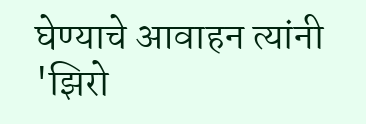घेण्याचे आवाहन त्यांनी 'झिरो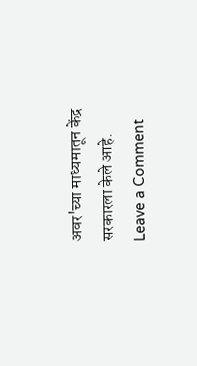अवर'च्या माध्यमातून केंद्र सरकारला केले आहे.
Leave a Comment